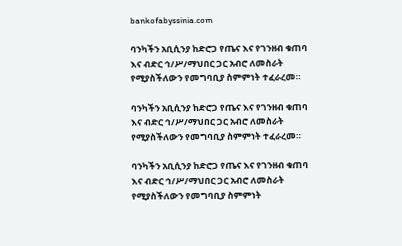bankofabyssinia.com

ባንካችን አቢሲንያ ከድሮጋ የጤና እና የገንዘብ ቁጠባ እና ብድር ኅ/ሥ/ማህበር ጋር አብሮ ለመስራት የሚያስችለውን የመግባቢያ ስምምነት ተፈራረመ።

ባንካችን አቢሲንያ ከድሮጋ የጤና እና የገንዘብ ቁጠባ እና ብድር ኅ/ሥ/ማህበር ጋር አብሮ ለመስራት የሚያስችለውን የመግባቢያ ስምምነት ተፈራረመ።

ባንካችን አቢሲንያ ከድሮጋ የጤና እና የገንዘብ ቁጠባ እና ብድር ኅ/ሥ/ማህበር ጋር አብሮ ለመስራት የሚያስችለውን የመግባቢያ ስምምነት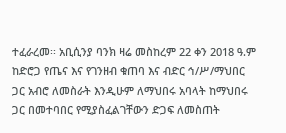ተፈራረመ፡፡ አቢሲንያ ባንክ ዛሬ መስከረም 22 ቀን 2018 ዓ.ም ከድሮጋ የጤና እና የገንዘብ ቁጠባ እና ብድር ኅ/ሥ/ማህበር ጋር አብሮ ለመስራት እንዲሁም ለማህበሩ አባላት ከማህበሩ ጋር በመተባበር የሚያስፈልገቸውን ድጋፍ ለመስጠት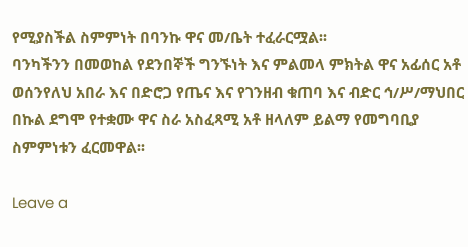የሚያስችል ስምምነት በባንኩ ዋና መ/ቤት ተፈራርሟል፡፡
ባንካችንን በመወከል የደንበኞች ግንኙነት እና ምልመላ ምክትል ዋና አፊሰር አቶ ወሰንየለህ አበራ እና በድሮጋ የጤና እና የገንዘብ ቁጠባ እና ብድር ኅ/ሥ/ማህበር በኩል ደግሞ የተቋሙ ዋና ስራ አስፈጻሚ አቶ ዘላለም ይልማ የመግባቢያ ስምምነቱን ፈርመዋል፡፡

Leave a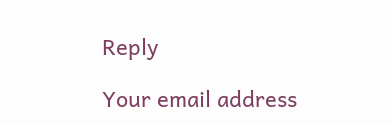Reply

Your email address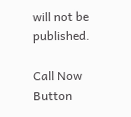will not be published.

Call Now Button